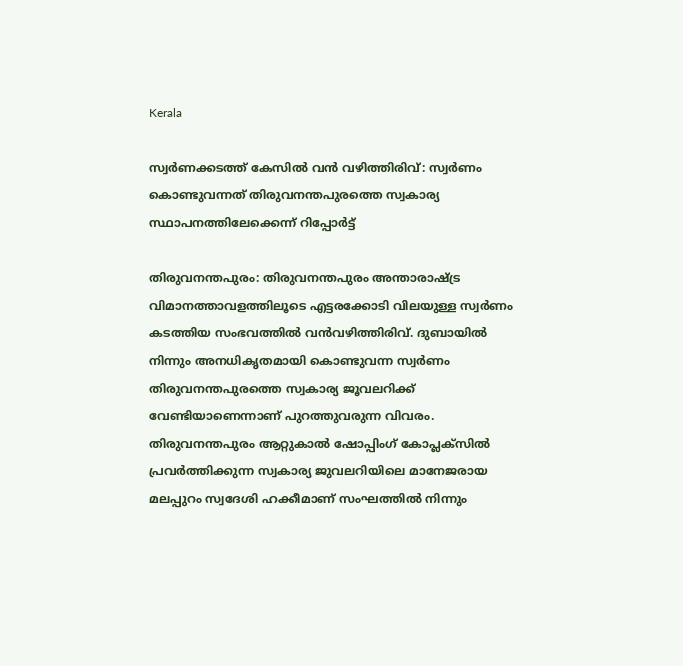Kerala

സ്വര്‍ണക്കടത്ത് കേസില്‍ വന്‍ വഴിത്തിരിവ്: സ്വര്‍ണം കൊണ്ടുവന്നത് തിരുവനന്തപുരത്തെ സ്വകാര്യ സ്ഥാപനത്തിലേക്കെന്ന് റിപ്പോർട്ട്

തിരുവനന്തപുരം: തിരുവനന്തപുരം അന്താരാഷ്ട്ര വിമാനത്താവളത്തിലൂടെ എട്ടരക്കോടി വിലയുള്ള സ്വര്‍ണം കടത്തിയ സംഭവത്തില്‍ വന്‍വഴിത്തിരിവ്. ദുബായില്‍ നിന്നും അനധികൃതമായി കൊണ്ടുവന്ന സ്വര്‍ണം തിരുവനന്തപുരത്തെ സ്വകാര്യ ജൂവലറിക്ക് വേണ്ടിയാണെന്നാണ് പുറത്തുവരുന്ന വിവരം. തിരുവനന്തപുരം ആറ്റുകാല്‍ ഷോപ്പിംഗ് കോപ്ലക്സില്‍ പ്രവര്‍ത്തിക്കുന്ന സ്വകാര്യ ജുവലറിയിലെ മാനേജരായ മലപ്പുറം സ്വദേശി ഹക്കീമാണ് സംഘത്തില്‍ നിന്നും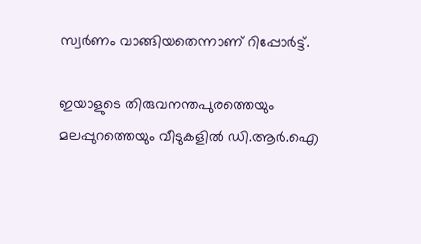സ്വര്‍ണം വാങ്ങിയതെന്നാണ് റിപ്പോർട്ട്.

ഇയാളുടെ തിരുവനന്തപുരത്തെയും മലപ്പുറത്തെയും വീടുകളില്‍ ഡി.ആര്‍.ഐ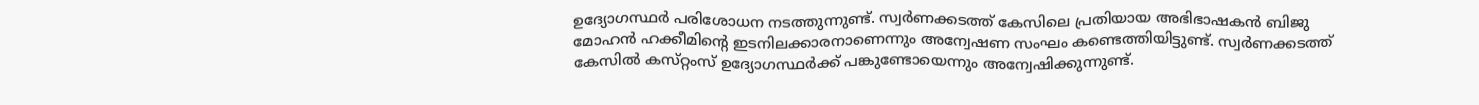ഉദ്യോഗസ്ഥര്‍ പരിശോധന നടത്തുന്നുണ്ട്. സ്വര്‍ണക്കടത്ത് കേസിലെ പ്രതിയായ അഭിഭാഷകന്‍ ബിജു മോഹന്‍ ഹക്കീമിന്റെ ഇടനിലക്കാരനാണെന്നും അന്വേഷണ സംഘം കണ്ടെത്തിയിട്ടുണ്ട്. സ്വര്‍ണക്കടത്ത് കേസില്‍ കസ്‌റ്റംസ് ഉദ്യോഗസ്ഥര്‍ക്ക് പങ്കുണ്ടോയെന്നും അന്വേഷിക്കുന്നുണ്ട്.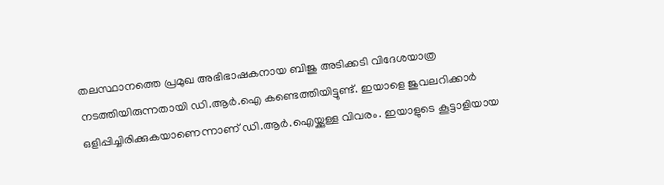തലസ്ഥാനത്തെ പ്രമുഖ അഭിഭാഷകനായ ബിജു അടിക്കടി വിദേശയാത്ര നടത്തിയിരുന്നതായി ഡി.ആര്‍.ഐ കണ്ടെത്തിയിട്ടുണ്ട്. ഇയാളെ ജുവലറിക്കാര്‍ ഒളിപ്പിച്ചിരിക്കുകയാണെന്നാണ് ഡി.ആര്‍.ഐയ്ക്കുള്ള വിവരം. ഇയാളുടെ കൂട്ടാളിയായ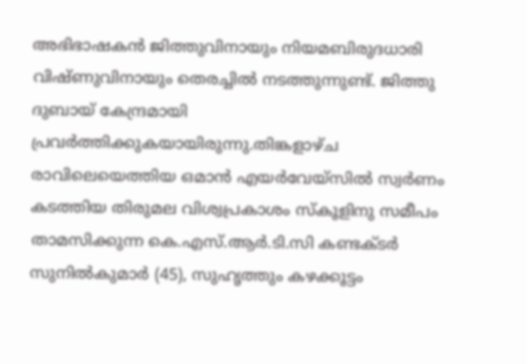അഭിഭാഷകന്‍ ജിത്തുവിനായും നിയമബിരുദധാരി വിഷ്ണുവിനായും തെരച്ചില്‍ നടത്തുന്നുണ്ട്. ജിത്തു ദുബായ് കേന്ദ്രമായി പ്രവര്‍ത്തിക്കുകയായിരുന്നു.തിങ്കളാഴ്ച രാവിലെയെത്തിയ ഒമാന്‍ എയര്‍വേയ്സില്‍ സ്വര്‍ണം കടത്തിയ തിരുമല വിശ്വപ്രകാശം സ്‌കൂളിനു സമീപം താമസിക്കുന്ന കെ.എസ്.ആര്‍.ടി.സി കണ്ടക്ടര്‍ സുനില്‍കുമാര്‍ (45), സുഹൃത്തും കഴക്കൂട്ടം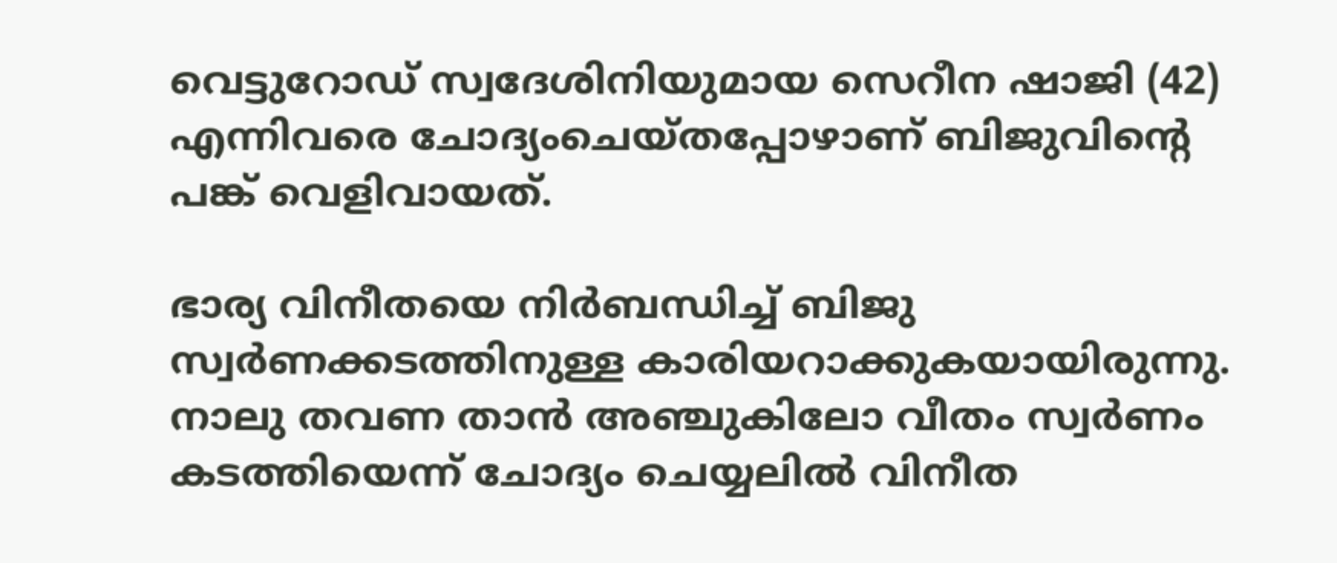വെട്ടുറോഡ് സ്വദേശിനിയുമായ സെറീന ഷാജി (42) എന്നിവരെ ചോദ്യംചെയ്തപ്പോഴാണ് ബിജുവിന്റെ പങ്ക് വെളിവായത്‌.

ഭാര്യ വിനീതയെ നിര്‍ബന്ധിച്ച്‌ ബിജു സ്വര്‍ണക്കടത്തിനുള്ള കാരിയറാക്കുകയായിരുന്നു. നാലു തവണ താന്‍ അഞ്ചുകിലോ വീതം സ്വര്‍ണം കടത്തിയെന്ന് ചോദ്യം ചെയ്യലില്‍ വിനീത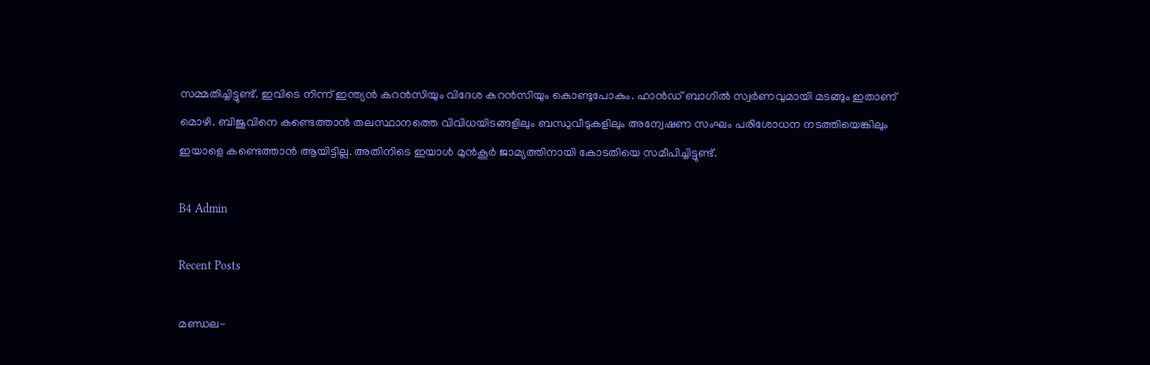സമ്മതിച്ചിട്ടുണ്ട്. ഇവിടെ നിന്ന് ഇന്ത്യന്‍ കറന്‍സിയും വിദേശ കറന്‍സിയും കൊണ്ടുപോകും. ഹാന്‍ഡ് ബാഗില്‍ സ്വര്‍ണവുമായി മടങ്ങും ഇതാണ് മൊഴി. ബിജുവിനെ കണ്ടെത്താന്‍ തലസ്ഥാനത്തെ വിവിധയിടങ്ങളിലും ബന്ധുവീടുകളിലും അന്വേഷണ സംഘം പരിശോധന നടത്തിയെങ്കിലും ഇയാളെ കണ്ടെത്താന്‍ ആയിട്ടില്ല. അതിനിടെ ഇയാള്‍ മുന്‍കൂര്‍ ജാമ്യത്തിനായി കോടതിയെ സമീപിച്ചിട്ടുണ്ട്.

B4 Admin

Recent Posts

മണ്ഡല-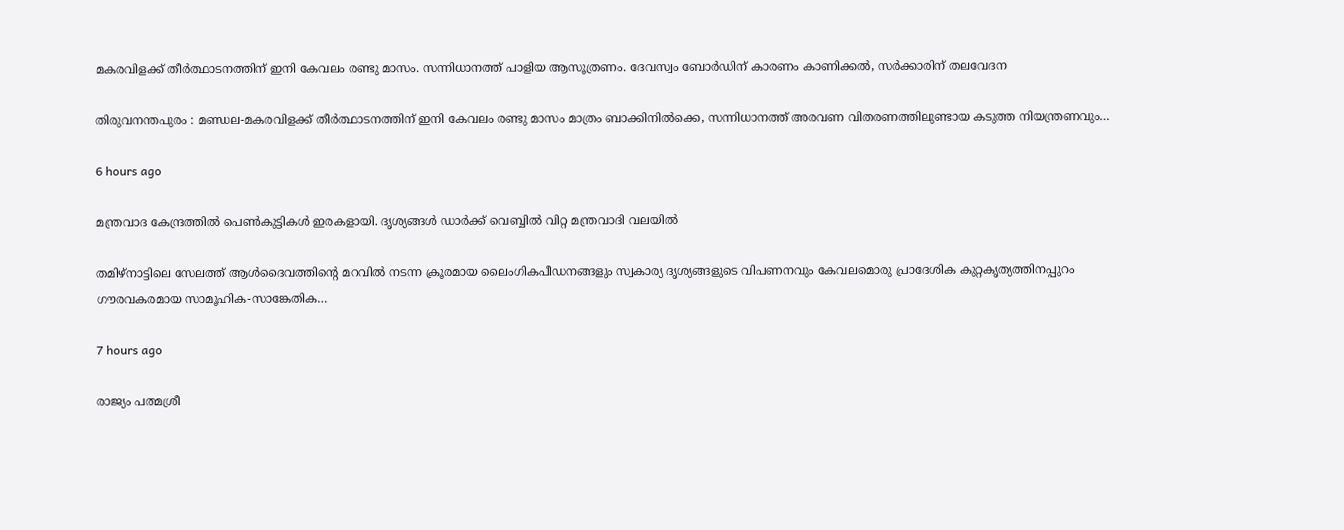മകരവിളക്ക് തീര്‍ത്ഥാടനത്തിന് ഇനി കേവലം രണ്ടു മാസം. സന്നിധാനത്ത് പാളിയ ആസൂത്രണം. ദേവസ്വം ബോര്‍ഡിന് കാരണം കാണിക്കല്‍, സര്‍ക്കാരിന് തലവേദന

തിരുവനന്തപുരം : മണ്ഡല-മകരവിളക്ക് തീര്‍ത്ഥാടനത്തിന് ഇനി കേവലം രണ്ടു മാസം മാത്രം ബാക്കിനില്‍ക്കെ, സന്നിധാനത്ത് അരവണ വിതരണത്തിലുണ്ടായ കടുത്ത നിയന്ത്രണവും…

6 hours ago

മന്ത്രവാദ കേന്ദ്രത്തില്‍ പെണ്‍കുട്ടികള്‍ ഇരകളായി. ദൃശ്യങ്ങള്‍ ഡാര്‍ക്ക് വെബ്ബില്‍ വിറ്റ മന്ത്രവാദി വലയില്‍

തമിഴ്നാട്ടിലെ സേലത്ത് ആള്‍ദൈവത്തിന്റെ മറവില്‍ നടന്ന ക്രൂരമായ ലൈംഗികപീഡനങ്ങളും സ്വകാര്യ ദൃശ്യങ്ങളുടെ വിപണനവും കേവലമൊരു പ്രാദേശിക കുറ്റകൃത്യത്തിനപ്പുറം ഗൗരവകരമായ സാമൂഹിക-സാങ്കേതിക…

7 hours ago

രാജ്യം പത്മശ്രീ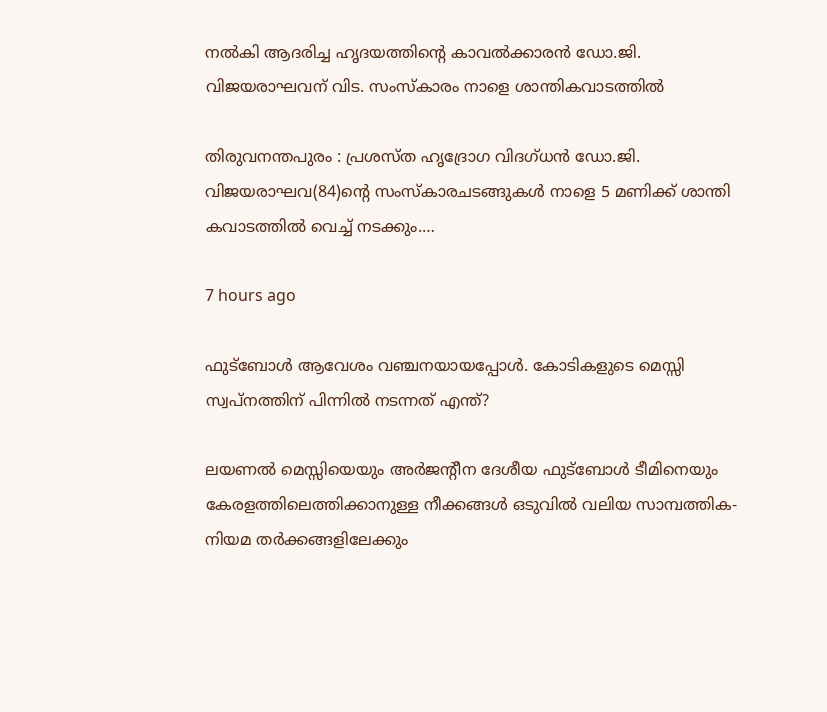നല്‍കി ആദരിച്ച ഹൃദയത്തിന്റെ കാവല്‍ക്കാരന്‍ ഡോ.ജി. വിജയരാഘവന് വിട. സംസ്‌കാരം നാളെ ശാന്തികവാടത്തില്‍

തിരുവനന്തപുരം : പ്രശസ്ത ഹൃദ്രോഗ വിദഗ്ധന്‍ ഡോ.ജി. വിജയരാഘവ(84)ന്റെ സംസ്‌കാരചടങ്ങുകള്‍ നാളെ 5 മണിക്ക് ശാന്തി കവാടത്തില്‍ വെച്ച് നടക്കും.…

7 hours ago

ഫുട്ബോൾ ആവേശം വഞ്ചനയായപ്പോൾ. കോടികളുടെ മെസ്സി സ്വപ്നത്തിന് പിന്നിൽ നടന്നത് എന്ത്?

ലയണല്‍ മെസ്സിയെയും അര്‍ജന്റീന ദേശീയ ഫുട്‌ബോള്‍ ടീമിനെയും കേരളത്തിലെത്തിക്കാനുള്ള നീക്കങ്ങള്‍ ഒടുവില്‍ വലിയ സാമ്പത്തിക-നിയമ തര്‍ക്കങ്ങളിലേക്കും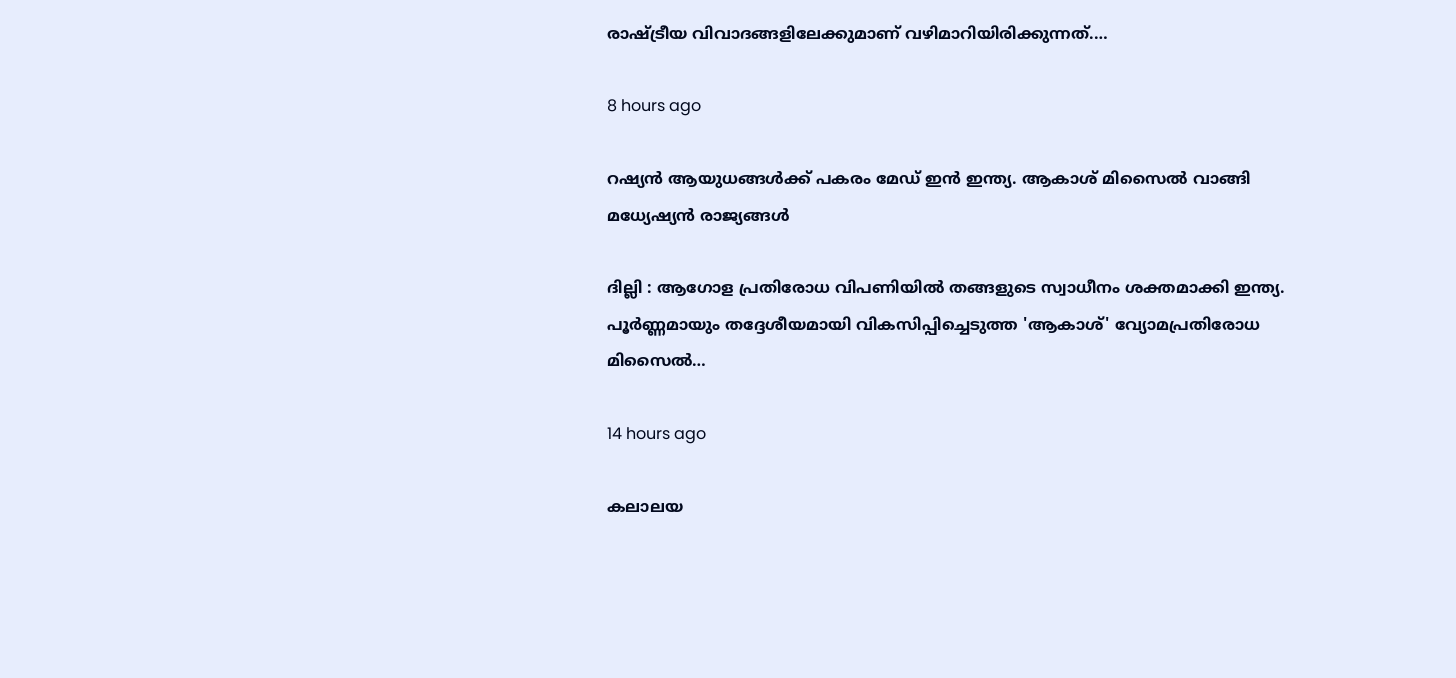രാഷ്ട്രീയ വിവാദങ്ങളിലേക്കുമാണ് വഴിമാറിയിരിക്കുന്നത്.…

8 hours ago

റഷ്യന്‍ ആയുധങ്ങള്‍ക്ക് പകരം മേഡ് ഇന്‍ ഇന്ത്യ. ആകാശ് മിസൈല്‍ വാങ്ങി മധ്യേഷ്യന്‍ രാജ്യങ്ങള്‍

ദില്ലി : ആഗോള പ്രതിരോധ വിപണിയില്‍ തങ്ങളുടെ സ്വാധീനം ശക്തമാക്കി ഇന്ത്യ. പൂര്‍ണ്ണമായും തദ്ദേശീയമായി വികസിപ്പിച്ചെടുത്ത 'ആകാശ്' വ്യോമപ്രതിരോധ മിസൈല്‍…

14 hours ago

കലാലയ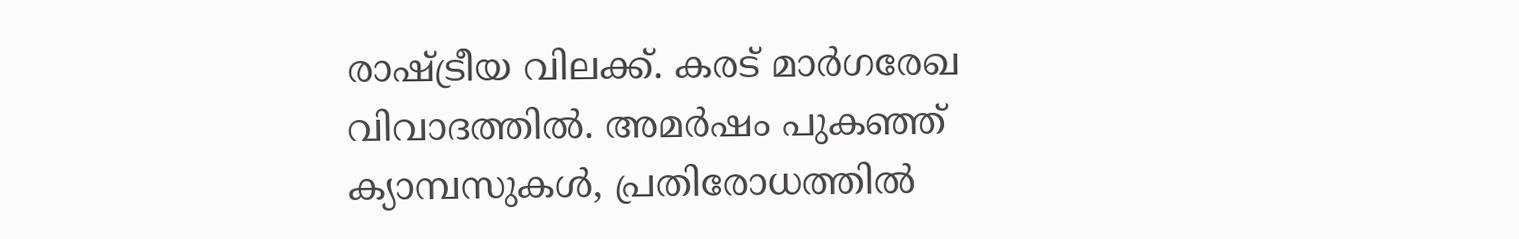രാഷ്ട്രീയ വിലക്ക്. കരട് മാര്‍ഗരേഖ വിവാദത്തില്‍. അമര്‍ഷം പുകഞ്ഞ് ക്യാമ്പസുകള്‍, പ്രതിരോധത്തില്‍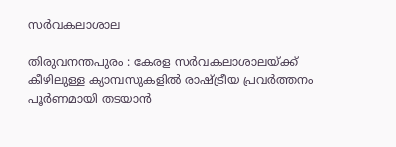സര്‍വകലാശാല

തിരുവനന്തപുരം : കേരള സര്‍വകലാശാലയ്ക്ക് കീഴിലുള്ള ക്യാമ്പസുകളില്‍ രാഷ്ട്രീയ പ്രവര്‍ത്തനം പൂര്‍ണമായി തടയാന്‍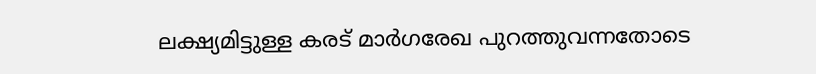ലക്ഷ്യമിട്ടുള്ള കരട് മാര്‍ഗരേഖ പുറത്തുവന്നതോടെ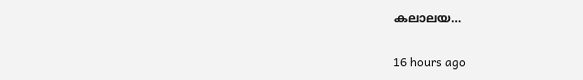കലാലയ…

16 hours ago